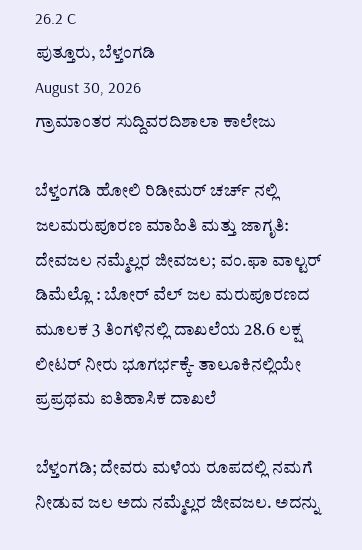26.2 C
ಪುತ್ತೂರು, ಬೆಳ್ತಂಗಡಿ
August 30, 2026
ಗ್ರಾಮಾಂತರ ಸುದ್ದಿವರದಿಶಾಲಾ ಕಾಲೇಜು

ಬೆಳ್ತಂಗಡಿ ಹೋಲಿ ರಿಡೀಮರ್ ಚರ್ಚ್ ನಲ್ಲಿ ಜಲಮರುಪೂರಣ ಮಾಹಿತಿ ಮತ್ತು ಜಾಗೃತಿ: ದೇವಜಲ ನಮ್ಮೆಲ್ಲರ ಜೀವಜಲ; ವಂ.ಫಾ ವಾಲ್ಟರ್ ಡಿಮೆಲ್ಲೊ : ಬೋರ್ ವೆಲ್ ಜಲ ಮರುಪೂರಣದ ಮೂಲಕ 3 ತಿಂಗಳಿನಲ್ಲಿ ದಾಖಲೆಯ 28.6 ಲಕ್ಷ ಲೀಟರ್ ನೀರು ಭೂಗರ್ಭಕ್ಕೆ- ತಾಲೂಕಿನಲ್ಲಿಯೇ ಪ್ರಪ್ರಥಮ ಐತಿಹಾಸಿಕ ದಾಖಲೆ

ಬೆಳ್ತಂಗಡಿ; ದೇವರು ಮಳೆಯ ರೂಪದಲ್ಲಿ ನಮಗೆ ನೀಡುವ ಜಲ ಅದು ನಮ್ಮೆಲ್ಲರ ಜೀವಜಲ. ಅದನ್ನು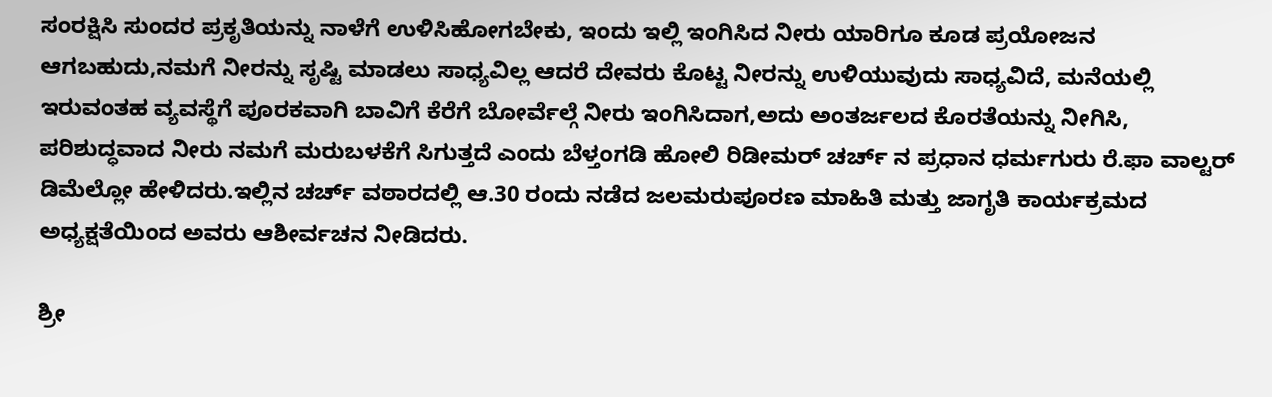ಸಂರಕ್ಷಿಸಿ ಸುಂದರ ಪ್ರಕೃತಿಯನ್ನು ನಾಳೆಗೆ ಉಳಿಸಿಹೋಗಬೇಕು, ಇಂದು ಇಲ್ಲಿ ಇಂಗಿಸಿದ ನೀರು ಯಾರಿಗೂ ಕೂಡ ಪ್ರಯೋಜನ ಆಗಬಹುದು,ನಮಗೆ ನೀರನ್ನು ಸೃಷ್ಟಿ ಮಾಡಲು ಸಾಧ್ಯವಿಲ್ಲ ಆದರೆ ದೇವರು ಕೊಟ್ಟ ನೀರನ್ನು ಉಳಿಯುವುದು ಸಾಧ್ಯವಿದೆ, ಮನೆಯಲ್ಲಿ ಇರುವಂತಹ ವ್ಯವಸ್ಥೆಗೆ ಪೂರಕವಾಗಿ ಬಾವಿಗೆ ಕೆರೆಗೆ ಬೋರ್ವೆಲ್ಗೆ ನೀರು ಇಂಗಿಸಿದಾಗ,ಅದು ಅಂತರ್ಜಲದ ಕೊರತೆಯನ್ನು ನೀಗಿಸಿ, ಪರಿಶುದ್ಧವಾದ ನೀರು ನಮಗೆ ಮರುಬಳಕೆಗೆ ಸಿಗುತ್ತದೆ ಎಂದು ಬೆಳ್ತಂಗಡಿ ಹೋಲಿ ರಿಡೀಮರ್ ಚರ್ಚ್ ನ ಪ್ರಧಾನ ಧರ್ಮಗುರು ರೆ.ಫಾ ವಾಲ್ಟರ್ ಡಿಮೆಲ್ಲೋ ಹೇಳಿದರು.ಇಲ್ಲಿನ ಚರ್ಚ್ ವಠಾರದಲ್ಲಿ ಆ.30 ರಂದು ನಡೆದ ಜಲಮರುಪೂರಣ ಮಾಹಿತಿ ಮತ್ತು ಜಾಗೃತಿ ಕಾರ್ಯಕ್ರಮದ ಅಧ್ಯಕ್ಷತೆಯಿಂದ ಅವರು ಆಶೀರ್ವಚನ ನೀಡಿದರು.

ಶ್ರೀ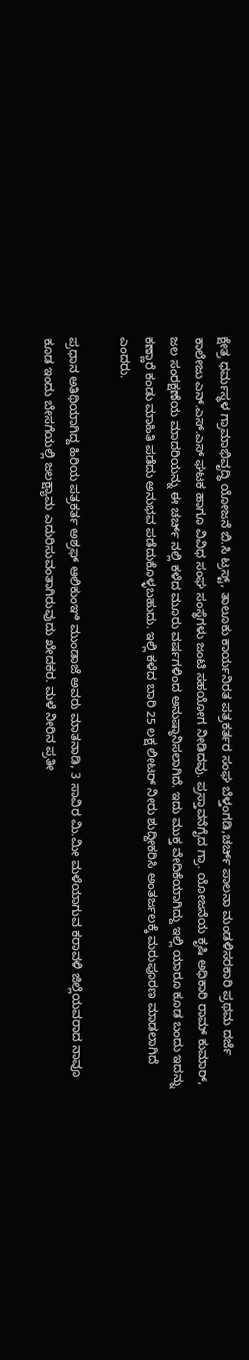ಕ್ಷೇತ್ರ ಧರ್ಮಸ್ಥಳ ಗ್ರಾಮಾಭಿವೃದ್ಧಿ ಯೋಜನೆ ಬಿ.ಸಿ ಟ್ರಸ್ಟ್, ತಾಲೂಕು ಕಾರ್ಯನಿರತ ಪತ್ರಕರ್ತರ ಸಂಘ ಬೆಳ್ತಂಗಡಿ,ಚರ್ಚ್ ಪಾಲನಾ ಮಂಡಳಿಸರಕಾರಿ ಪ್ರಥಮ ದರ್ಜೆ ಕಾಲೇಜು ಎನ್.ಎಸ್.ಎಸ್ ಘಟಕ ಹಾಗೂ ವಿವಿಧ ಸಂಘ ಸಂಸ್ಥೆಗಳು ಜಂಟಿ ಸಹಯೋಗ ನೀಡಿದವು. ಪ್ರಸ್ತಾವನೆಗೈದ ಗ್ರಾ. ಯೋಜನೆಯ ಕೃಷಿ ಅಧಿಕಾರಿ ರಾಮ್ ಕುಮಾರ್, ಜಲ ಸಂರಕ್ಷಣೆಯ ಮಾದರಿಯನ್ನು ಈ ಚರ್ಚ್ ನಲ್ಲಿ ಕಳೆದ ಮೂರು ವರ್ಷಗಳಿಂದ ಅನುಷ್ಠಾನಿಸಲಾಗಿದೆ. ಇದು ಮುಕ್ತ ವೇದಿಕೆಯಾಗಿದ್ದು ಇಲ್ಲಿ ಯಾರೂ ಕೂಡ ಬಂದು ಇದನ್ನು ಕಣ್ಣಾರೆ ಕಂಡು ಮಾಹಿತಿ ಪಡೆದು ಅನುಭವ ಪಡೆದುಕೊಳ್ಳಬಹುದು. ಇಲ್ಲಿ ಕಳೆದ ಬಾರಿ 25 ಲಕ್ಷ ಲೀಟರ್ ನೀರು ಶುದ್ದೀಕರಿಸಿ ಅಂತರ್ಜಲಕ್ಕೆ ಮರುಪೂರಣ ಮಾಡಲಾಗಿದೆ ಎಂದರು.

ಪ್ರಧಾನ ಅತಿಥಿಯಾಗಿದ್ದ ಹಿರಿಯ ಪತ್ರಕರ್ತ ಅಶ್ರಫ್ ಆಲಿಕುಂಞಿ ಮುಂಡಾಜೆ ಅವರು ಮಾತನಾಡಿ, 3 ಸಾವಿರ ಮಿ.ಮೀ ಮಳೆಯಾಗುವ ಕರಾವಳಿ ಜಿಲ್ಲೆಯವರಾದ ನಾವೂ ಕೂಡ ಇಂದು ಬೇಸಗೆಯಲ್ಲಿ ಜಲಕ್ಷ್ಯಾಮ ಎದುರಿಸುವಂತಾಗಿರುವುದು ಖೇದಕರ. ಮಳೆ ನೀರಿನ ಪ್ರತೀ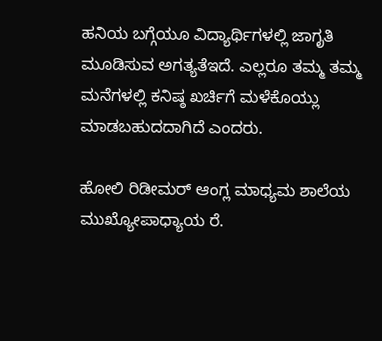ಹನಿಯ ಬಗ್ಗೆಯೂ ವಿದ್ಯಾರ್ಥಿಗಳಲ್ಲಿ ಜಾಗೃತಿ ಮೂಡಿಸುವ ಅಗತ್ಯತೆಇದೆ. ಎಲ್ಲರೂ ತಮ್ಮ ತಮ್ಮ ಮನೆಗಳಲ್ಲಿ ಕನಿಷ್ಠ ಖರ್ಚಿಗೆ ಮಳೆಕೊಯ್ಲು ಮಾಡಬಹುದದಾಗಿದೆ ಎಂದರು.

ಹೋಲಿ ರಿಡೀಮರ್ ಆಂಗ್ಲ ಮಾಧ್ಯಮ ಶಾಲೆಯ ಮುಖ್ಯೋಪಾಧ್ಯಾಯ ರೆ.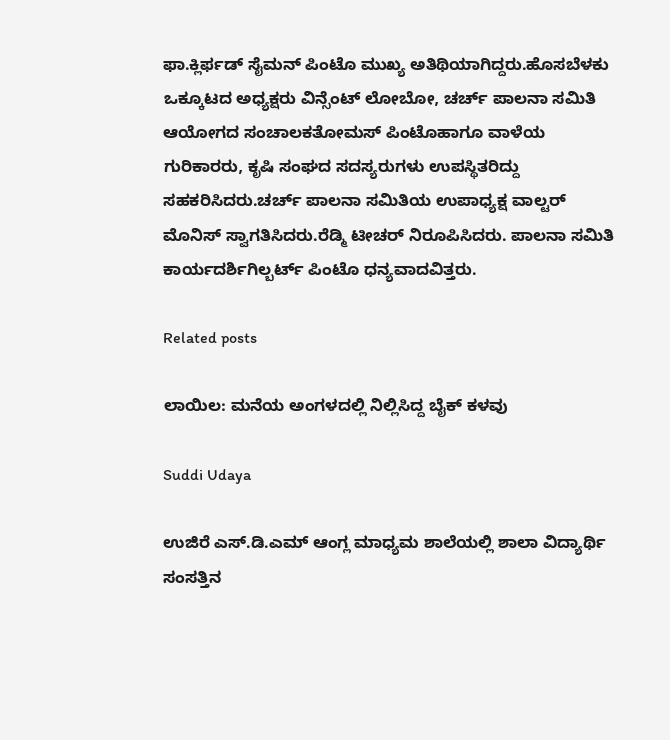ಫಾ.ಕ್ಲಿರ್ಫಡ್ ಸೈಮನ್ ಪಿಂಟೊ ಮುಖ್ಯ ಅತಿಥಿಯಾಗಿದ್ದರು.ಹೊಸಬೆಳಕು ಒಕ್ಕೂಟದ ಅಧ್ಯಕ್ಷರು ವಿನ್ಸೆಂಟ್ ಲೋಬೋ, ಚರ್ಚ್ ಪಾಲನಾ ಸಮಿತಿ ಆಯೋಗದ ಸಂಚಾಲಕತೋಮಸ್ ಪಿಂಟೊಹಾಗೂ ವಾಳೆಯ ಗುರಿಕಾರರು, ಕೃಷಿ ಸಂಘದ ಸದಸ್ಯರುಗಳು ಉಪಸ್ಥಿತರಿದ್ದು ಸಹಕರಿಸಿದರು.ಚರ್ಚ್ ಪಾಲನಾ ಸಮಿತಿಯ ಉಪಾಧ್ಯಕ್ಷ ವಾಲ್ಟರ್ ಮೊನಿಸ್ ಸ್ವಾಗತಿಸಿದರು.ರೆಡ್ಮಿ ಟೀಚರ್ ನಿರೂಪಿಸಿದರು. ಪಾಲನಾ ಸಮಿತಿ ಕಾರ್ಯದರ್ಶಿಗಿಲ್ಬರ್ಟ್ ಪಿಂಟೊ ಧನ್ಯವಾದವಿತ್ತರು.

Related posts

ಲಾಯಿಲ: ಮನೆಯ ಅಂಗಳದಲ್ಲಿ ನಿಲ್ಲಿಸಿದ್ದ ಬೈಕ್ ಕಳವು

Suddi Udaya

ಉಜಿರೆ ಎಸ್.ಡಿ.ಎಮ್ ಆಂಗ್ಲ ಮಾಧ್ಯಮ ಶಾಲೆಯಲ್ಲಿ ಶಾಲಾ ವಿದ್ಯಾರ್ಥಿ ಸಂಸತ್ತಿನ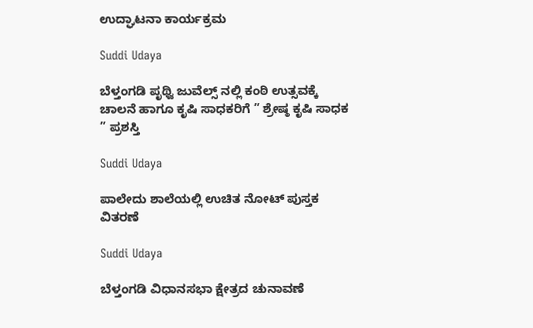ಉದ್ಘಾಟನಾ ಕಾರ್ಯಕ್ರಮ

Suddi Udaya

ಬೆಳ್ತಂಗಡಿ ಪೃಥ್ವಿ ಜುವೆಲ್ಸ್ ನಲ್ಲಿ ಕಂಠಿ ಉತ್ಸವಕ್ಕೆ ಚಾಲನೆ ಹಾಗೂ ಕೃಷಿ ಸಾಧಕರಿಗೆ ” ಶ್ರೇಷ್ಠ ಕೃಷಿ ಸಾಧಕ ” ಪ್ರಶಸ್ತಿ

Suddi Udaya

ಪಾಲೇದು ಶಾಲೆಯಲ್ಲಿ ಉಚಿತ ನೋಟ್ ಪುಸ್ತಕ ವಿತರಣೆ

Suddi Udaya

ಬೆಳ್ತಂಗಡಿ ವಿಧಾನಸಭಾ ಕ್ಷೇತ್ರದ ಚುನಾವಣೆ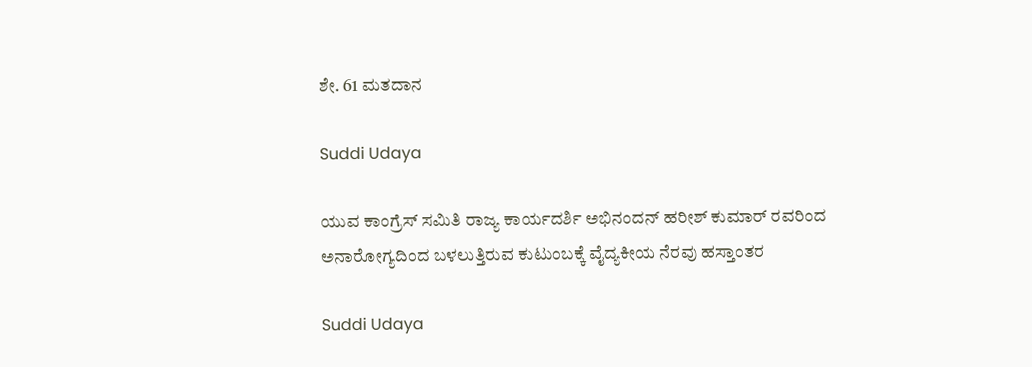ಶೇ. 61 ಮತದಾನ

Suddi Udaya

ಯುವ ಕಾಂಗ್ರೆಸ್ ಸಮಿತಿ ರಾಜ್ಯ ಕಾರ್ಯದರ್ಶಿ ಅಭಿನಂದನ್ ಹರೀಶ್ ಕುಮಾರ್ ರವರಿಂದ ಅನಾರೋಗ್ಯದಿಂದ ಬಳಲುತ್ತಿರುವ ಕುಟುಂಬಕ್ಕೆ ವೈದ್ಯಕೀಯ ನೆರವು ಹಸ್ತಾಂತರ

Suddi Udaya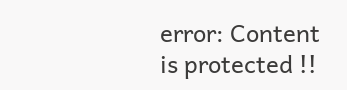error: Content is protected !!